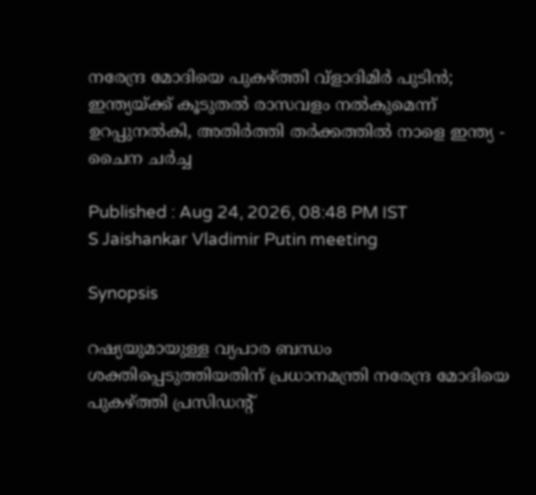നരേന്ദ്ര മോദിയെ പുകഴ്ത്തി വ്ളാദിമിർ പുടിൻ; ഇന്ത്യയ്ക്ക് കൂടുതൽ രാസവളം നൽകുമെന്ന് ഉറപ്പുനൽകി, അതിർത്തി തർക്കത്തിൽ നാളെ ഇന്ത്യ - ചൈന ചർച്ച

Published : Aug 24, 2026, 08:48 PM IST
S Jaishankar Vladimir Putin meeting

Synopsis

റഷ്യയുമായുള്ള വ്യപാര ബന്ധം ശക്തിപ്പെടുത്തിയതിന് പ്രധാനമന്ത്രി നരേന്ദ്ര മോദിയെ പുകഴ്ത്തി പ്രസിഡൻ്റ്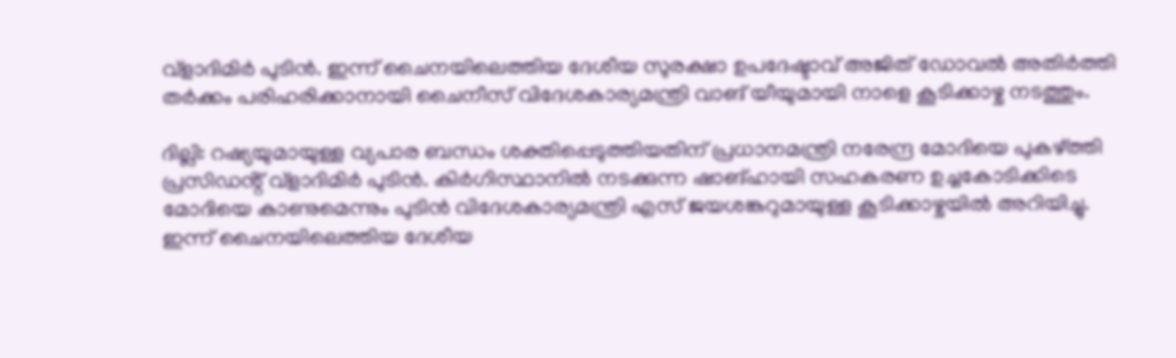വ്ളാദിമിർ പുടിൻ. ഇന്ന് ചൈനയിലെത്തിയ ദേശീയ സുരക്ഷാ ഉപദേഷ്ടാവ് അജിത് ഡോവൽ അതിർത്തി തർക്കം പരിഹരിക്കാനായി ചൈനീസ് വിദേശകാര്യമന്ത്രി വാങ് യീയുമായി നാളെ കൂടിക്കാഴ്ച നടത്തും.

ദില്ലി: റഷ്യയുമായുള്ള വ്യപാര ബന്ധം ശക്തിപ്പെടുത്തിയതിന് പ്രധാനമന്ത്രി നരേന്ദ്ര മോദിയെ പുകഴ്ത്തി പ്രസിഡൻ്റ് വ്ളാദിമിർ പുടിൻ. കിർഗിസ്ഥാനിൽ നടക്കുന്ന ഷാങ്ഹായി സഹകരണ ഉച്ചകോടിക്കിടെ മോദിയെ കാണുമെന്നും പുടിൻ വിദേശകാര്യമന്ത്രി എസ് ജയശങ്കറുമായുള്ള കൂടിക്കാഴ്ചയിൽ അറിയിച്ചു. ഇന്ന് ചൈനയിലെത്തിയ ദേശീയ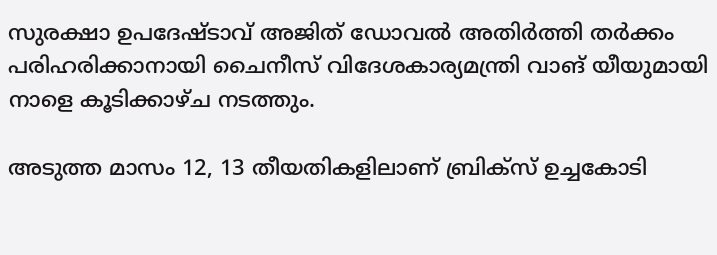സുരക്ഷാ ഉപദേഷ്ടാവ് അജിത് ഡോവൽ അതിർത്തി തർക്കം പരിഹരിക്കാനായി ചൈനീസ് വിദേശകാര്യമന്ത്രി വാങ് യീയുമായി നാളെ കൂടിക്കാഴ്ച നടത്തും.

അടുത്ത മാസം 12, 13 തീയതികളിലാണ് ബ്രിക്സ് ഉച്ചകോടി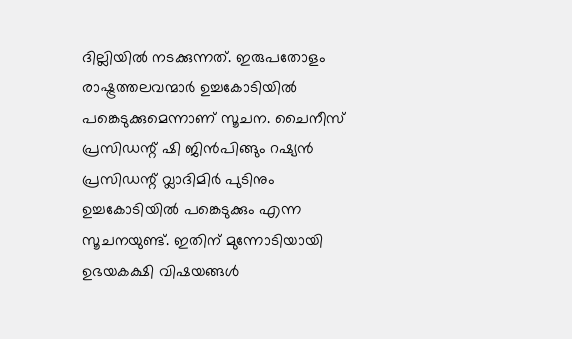ദില്ലിയിൽ നടക്കുന്നത്. ഇരുപതോളം രാഷ്ട്രത്തലവന്മാർ ഉച്ചകോടിയിൽ പങ്കെടുക്കുമെന്നാണ് സൂചന. ചൈനീസ് പ്രസിഡന്റ് ഷി ജിൻപിങ്ങും റഷ്യൻ പ്രസിഡന്റ് വ്ലാദിമിർ പുടിനും ഉച്ചകോടിയിൽ പങ്കെടുക്കും എന്ന സൂചനയുണ്ട്. ഇതിന് മുന്നോടിയായി ഉഭയകക്ഷി വിഷയങ്ങൾ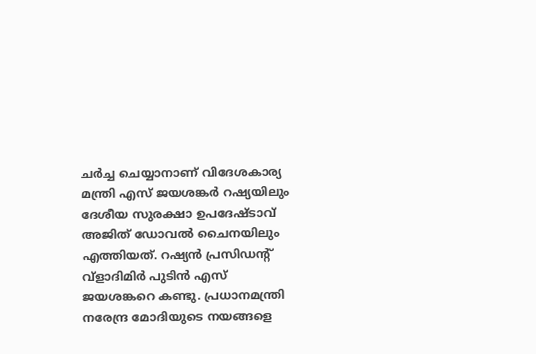ചർച്ച ചെയ്യാനാണ് വിദേശകാര്യ മന്ത്രി എസ് ജയശങ്കർ റഷ്യയിലും ദേശീയ സുരക്ഷാ ഉപദേഷ്ടാവ് അജിത് ഡോവൽ ചൈനയിലും എത്തിയത്. റഷ്യൻ പ്രസിഡൻ്റ് വ്ളാദിമിർ പുടിൻ എസ് ജയശങ്കറെ കണ്ടു. പ്രധാനമന്ത്രി നരേന്ദ്ര മോദിയുടെ നയങ്ങളെ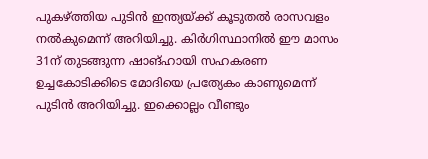പുകഴ്ത്തിയ പുടിൻ ഇന്ത്യയ്ക്ക് കൂടുതൽ രാസവളം നൽകുമെന്ന് അറിയിച്ചു. കിർഗിസ്ഥാനിൽ ഈ മാസം 31ന് തുടങ്ങുന്ന ഷാങ്ഹായി സഹകരണ ഉച്ചകോടിക്കിടെ മോദിയെ പ്രത്യേകം കാണുമെന്ന് പുടിൻ അറിയിച്ചു. ഇക്കൊല്ലം വീണ്ടും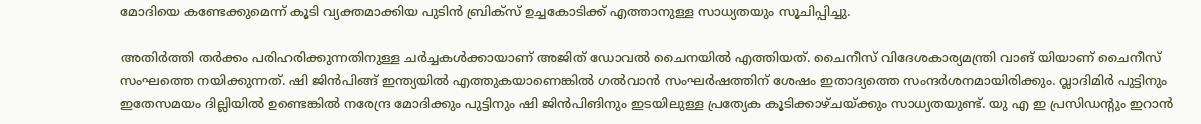മോദിയെ കണ്ടേക്കുമെന്ന് കൂടി വ്യക്തമാക്കിയ പുടിൻ ബ്രിക്സ് ഉച്ചകോടിക്ക് എത്താനുള്ള സാധ്യതയും സൂചിപ്പിച്ചു.

അതിർത്തി തർക്കം പരിഹരിക്കുന്നതിനുള്ള ചർച്ചകൾക്കായാണ് അജിത് ഡോവൽ ചൈനയിൽ എത്തിയത്. ചൈനീസ് വിദേശകാര്യമന്ത്രി വാങ് യിയാണ് ചൈനീസ് സംഘത്തെ നയിക്കുന്നത്. ഷി ജിൻപിങ്ങ് ഇന്ത്യയിൽ എത്തുകയാണെങ്കിൽ ഗൽവാൻ സംഘർഷത്തിന് ശേഷം ഇതാദ്യത്തെ സംന്ദർശനമായിരിക്കും. വ്ലാദിമിർ പുട്ടിനും ഇതേസമയം ദില്ലിയിൽ ഉണ്ടെങ്കിൽ നരേന്ദ്ര മോദിക്കും പുട്ടിനും ഷി ജിൻപിങിനും ഇടയിലുള്ള പ്രത്യേക കൂടിക്കാഴ്ചയ്ക്കും സാധ്യതയുണ്ട്. യു എ ഇ പ്രസിഡന്റും ഇറാൻ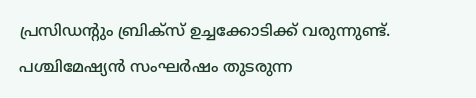പ്രസിഡന്റും ബ്രിക്സ് ഉച്ചക്കോടിക്ക് വരുന്നുണ്ട്. പശ്ചിമേഷ്യൻ സംഘർഷം തുടരുന്ന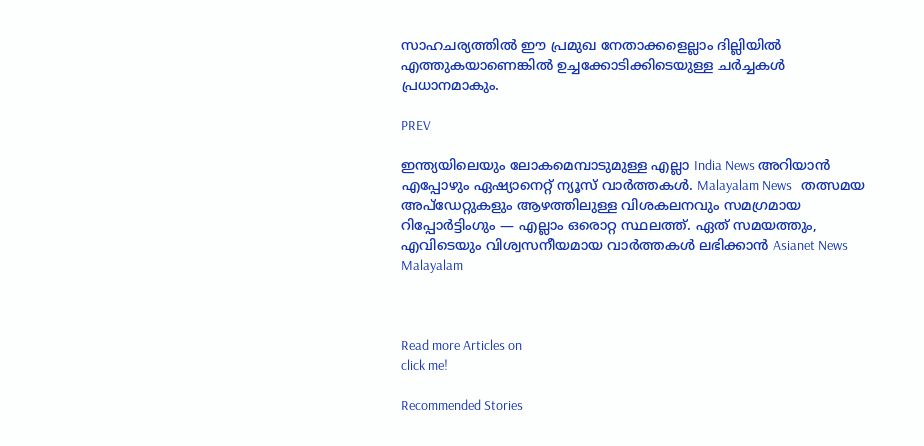സാഹചര്യത്തിൽ ഈ പ്രമുഖ നേതാക്കളെല്ലാം ദില്ലിയിൽ എത്തുകയാണെങ്കിൽ ഉച്ചക്കോടിക്കിടെയുള്ള ചർച്ചകൾ പ്രധാനമാകും.

PREV

ഇന്ത്യയിലെയും ലോകമെമ്പാടുമുള്ള എല്ലാ India News അറിയാൻ എപ്പോഴും ഏഷ്യാനെറ്റ് ന്യൂസ് വാർത്തകൾ. Malayalam News   തത്സമയ അപ്‌ഡേറ്റുകളും ആഴത്തിലുള്ള വിശകലനവും സമഗ്രമായ റിപ്പോർട്ടിംഗും — എല്ലാം ഒരൊറ്റ സ്ഥലത്ത്. ഏത് സമയത്തും, എവിടെയും വിശ്വസനീയമായ വാർത്തകൾ ലഭിക്കാൻ Asianet News Malayalam



Read more Articles on
click me!

Recommended Stories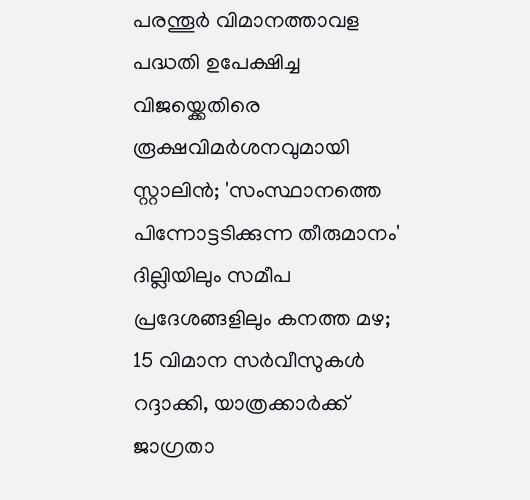പരന്തൂർ വിമാനത്താവള പദ്ധതി ഉപേക്ഷിച്ച വിജയ്ക്കെതിരെ രൂക്ഷവിമർശനവുമായി സ്റ്റാലിൻ; 'സംസ്ഥാനത്തെ പിന്നോട്ടടിക്കുന്ന തീരുമാനം'
ദില്ലിയിലും സമീപ പ്രദേശങ്ങളിലും കനത്ത മഴ; 15 വിമാന സർവീസുകൾ റദ്ദാക്കി, യാത്രക്കാർക്ക് ജാഗ്രതാ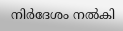നിർദേശം നൽകി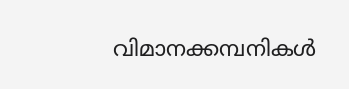വിമാനക്കമ്പനികൾ